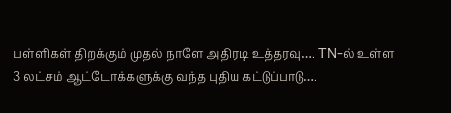பள்ளிகள் திறக்கும் முதல் நாளே அதிரடி உத்தரவு…. TN-ல் உள்ள 3 லட்சம் ஆட்டோக்களுக்கு வந்த புதிய கட்டுப்பாடு….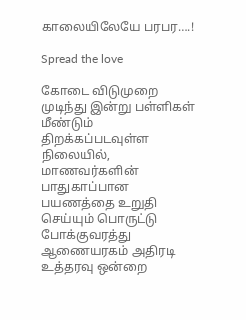காலையிலேயே பரபர….!

Spread the love

கோடை விடுமுறை முடிந்து இன்று பள்ளிகள் மீண்டும் திறக்கப்படவுள்ள நிலையில், மாணவர்களின் பாதுகாப்பான பயணத்தை உறுதி செய்யும் பொருட்டு போக்குவரத்து ஆணையரகம் அதிரடி உத்தரவு ஒன்றை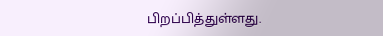பிறப்பித்துள்ளது.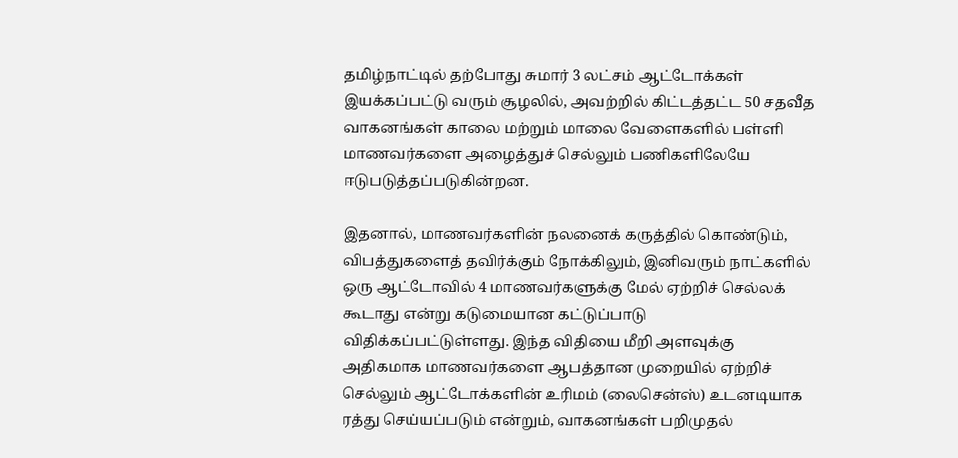தமிழ்நாட்டில் தற்போது சுமார் 3 லட்சம் ஆட்டோக்கள் இயக்கப்பட்டு வரும் சூழலில், அவற்றில் கிட்டத்தட்ட 50 சதவீத வாகனங்கள் காலை மற்றும் மாலை வேளைகளில் பள்ளி மாணவர்களை அழைத்துச் செல்லும் பணிகளிலேயே ஈடுபடுத்தப்படுகின்றன.

இதனால், மாணவர்களின் நலனைக் கருத்தில் கொண்டும், விபத்துகளைத் தவிர்க்கும் நோக்கிலும், இனிவரும் நாட்களில் ஒரு ஆட்டோவில் 4 மாணவர்களுக்கு மேல் ஏற்றிச் செல்லக் கூடாது என்று கடுமையான கட்டுப்பாடு விதிக்கப்பட்டுள்ளது. இந்த விதியை மீறி அளவுக்கு அதிகமாக மாணவர்களை ஆபத்தான முறையில் ஏற்றிச் செல்லும் ஆட்டோக்களின் உரிமம் (லைசென்ஸ்) உடனடியாக ரத்து செய்யப்படும் என்றும், வாகனங்கள் பறிமுதல்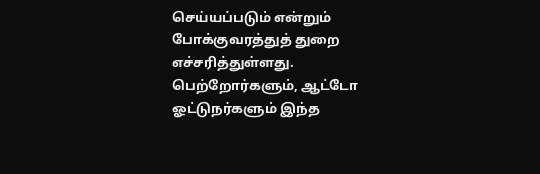செய்யப்படும் என்றும் போக்குவரத்துத் துறை எச்சரித்துள்ளது. பெற்றோர்களும், ஆட்டோ ஓட்டுநர்களும் இந்த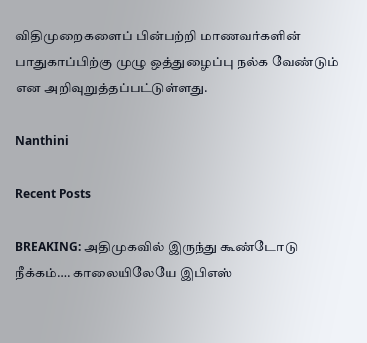விதிமுறைகளைப் பின்பற்றி மாணவர்களின் பாதுகாப்பிற்கு முழு ஒத்துழைப்பு நல்க வேண்டும் என அறிவுறுத்தப்பட்டுள்ளது.

Nanthini

Recent Posts

BREAKING: அதிமுகவில் இருந்து கூண்டோடு நீக்கம்…. காலையிலேயே இபிஎஸ்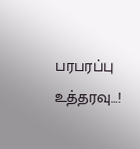பரபரப்பு உத்தரவு…!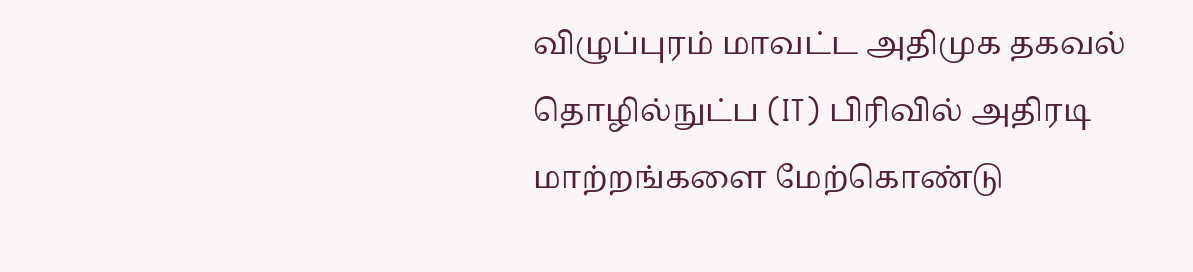விழுப்புரம் மாவட்ட அதிமுக தகவல் தொழில்நுட்ப (IT) பிரிவில் அதிரடி மாற்றங்களை மேற்கொண்டு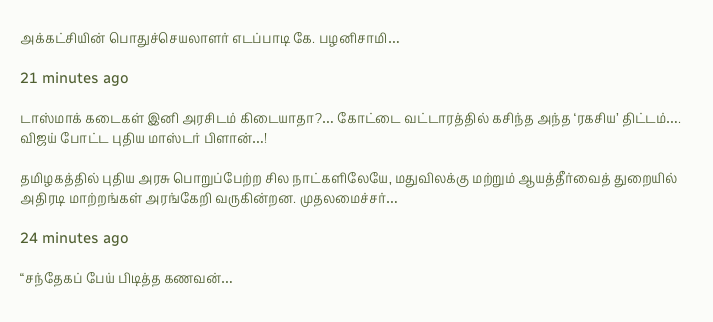அக்கட்சியின் பொதுச்செயலாளர் எடப்பாடி கே. பழனிசாமி…

21 minutes ago

டாஸ்மாக் கடைகள் இனி அரசிடம் கிடையாதா?… கோட்டை வட்டாரத்தில் கசிந்த அந்த ‘ரகசிய’ திட்டம்…. விஜய் போட்ட புதிய மாஸ்டர் பிளான்…!

தமிழகத்தில் புதிய அரசு பொறுப்பேற்ற சில நாட்களிலேயே, மதுவிலக்கு மற்றும் ஆயத்தீர்வைத் துறையில் அதிரடி மாற்றங்கள் அரங்கேறி வருகின்றன. முதலமைச்சர்…

24 minutes ago

“சந்தேகப் பேய் பிடித்த கணவன்…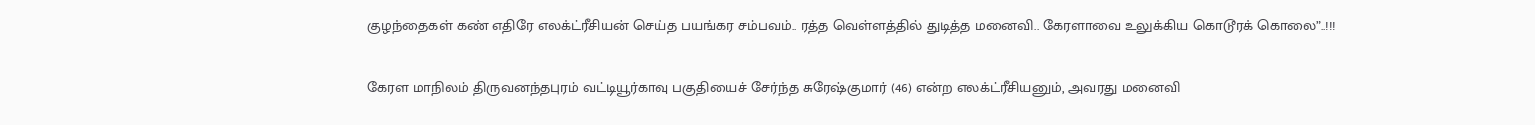குழந்தைகள் கண் எதிரே எலக்ட்ரீசியன் செய்த பயங்கர சம்பவம்.. ரத்த வெள்ளத்தில் துடித்த மனைவி.. கேரளாவை உலுக்கிய கொடூரக் கொலை”..!!!

கேரள மாநிலம் திருவனந்தபுரம் வட்டியூர்காவு பகுதியைச் சேர்ந்த சுரேஷ்குமார் (46) என்ற எலக்ட்ரீசியனும், அவரது மனைவி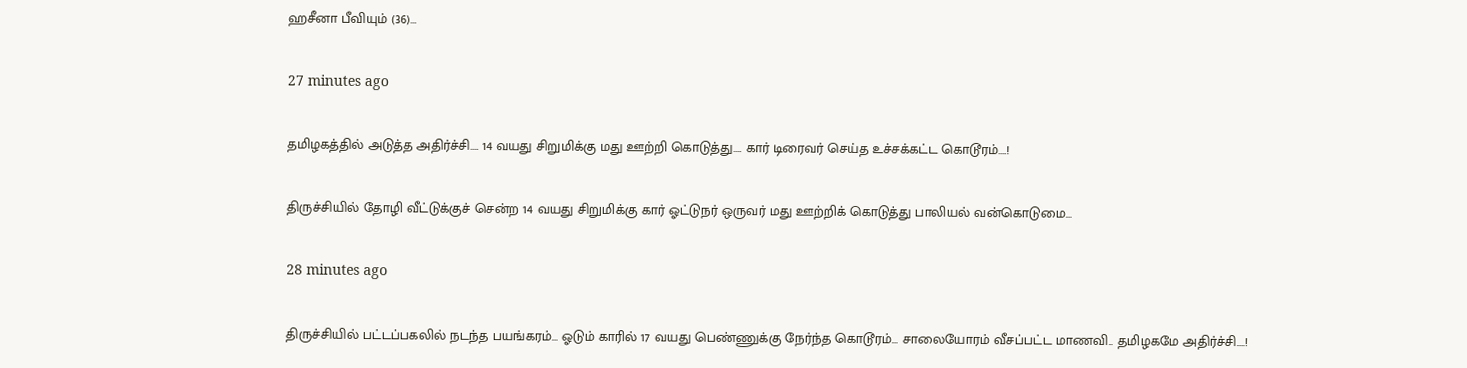ஹசீனா பீவியும் (36)…

27 minutes ago

தமிழகத்தில் அடுத்த அதிர்ச்சி…. 14 வயது சிறுமிக்கு மது ஊற்றி கொடுத்து…. கார் டிரைவர் செய்த உச்சக்கட்ட கொடூரம்….!

திருச்சியில் தோழி வீட்டுக்குச் சென்ற 14 வயது சிறுமிக்கு கார் ஓட்டுநர் ஒருவர் மது ஊற்றிக் கொடுத்து பாலியல் வன்கொடுமை…

28 minutes ago

திருச்சியில் பட்டப்பகலில் நடந்த பயங்கரம்… ஓடும் காரில் 17 வயது பெண்ணுக்கு நேர்ந்த கொடூரம்… சாலையோரம் வீசப்பட்ட மாணவி.. தமிழகமே அதிர்ச்சி….!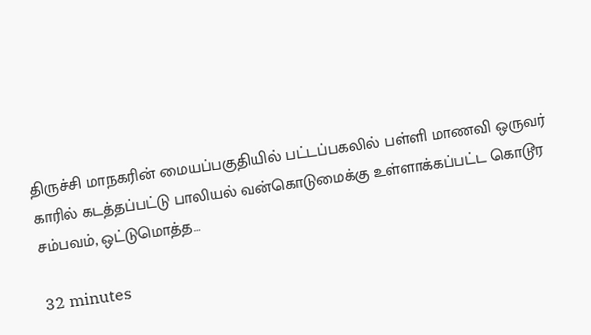திருச்சி மாநகரின் மையப்பகுதியில் பட்டப்பகலில் பள்ளி மாணவி ஒருவர் காரில் கடத்தப்பட்டு பாலியல் வன்கொடுமைக்கு உள்ளாக்கப்பட்ட கொடூர சம்பவம், ஒட்டுமொத்த…

32 minutes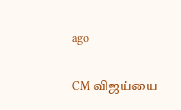ago

CM விஜய்யை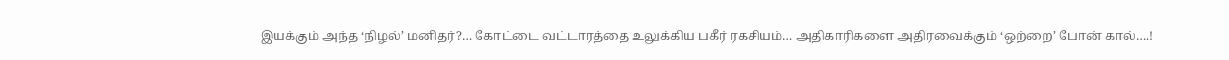இயக்கும் அந்த ‘நிழல்’ மனிதர்?… கோட்டை வட்டாரத்தை உலுக்கிய பகீர் ரகசியம்… அதிகாரிகளை அதிரவைக்கும் ‘ஒற்றை’ போன் கால்….!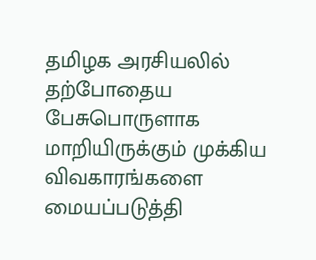தமிழக அரசியலில் தற்போதைய பேசுபொருளாக மாறியிருக்கும் முக்கிய விவகாரங்களை மையப்படுத்தி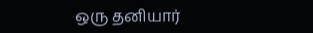ஒரு தனியார்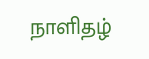நாளிதழ்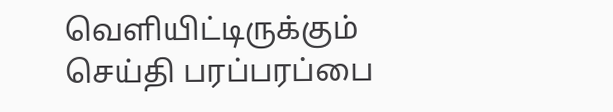வெளியிட்டிருக்கும் செய்தி பரப்பரப்பை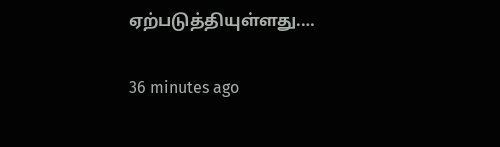ஏற்படுத்தியுள்ளது.…

36 minutes ago